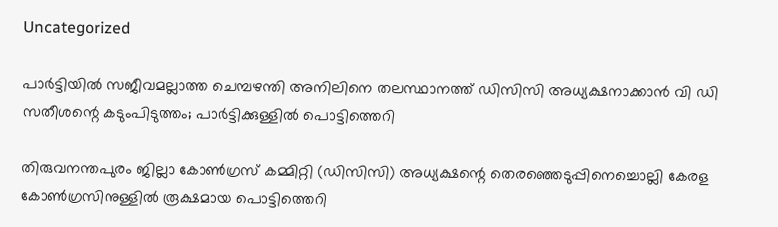Uncategorized

പാർട്ടിയിൽ സജീവമല്ലാത്ത ചെമ്പഴന്തി അനിലിനെ തലസ്ഥാനത്ത് ഡിസിസി അധ്യക്ഷനാക്കാൻ വി ഡി സതീശന്റെ കടുംപിടുത്തം; പാർട്ടിക്കുള്ളിൽ പൊട്ടിത്തെറി

തിരുവനന്തപുരം ജില്ലാ കോൺഗ്രസ് കമ്മിറ്റി (ഡിസിസി) അധ്യക്ഷന്റെ തെരഞ്ഞെടുപ്പിനെച്ചൊല്ലി കേരള കോൺഗ്രസിനുള്ളിൽ രൂക്ഷമായ പൊട്ടിത്തെറി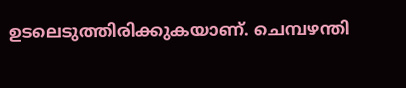ഉടലെടുത്തിരിക്കുകയാണ്. ചെമ്പഴന്തി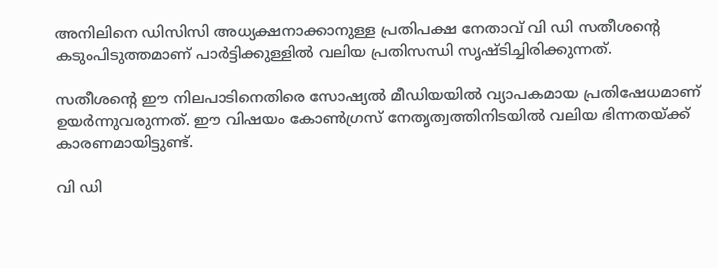അനിലിനെ ഡിസിസി അധ്യക്ഷനാക്കാനുള്ള പ്രതിപക്ഷ നേതാവ് വി ഡി സതീശന്റെ കടുംപിടുത്തമാണ് പാർട്ടിക്കുള്ളിൽ വലിയ പ്രതിസന്ധി സൃഷ്ടിച്ചിരിക്കുന്നത്.

സതീശന്റെ ഈ നിലപാടിനെതിരെ സോഷ്യൽ മീഡിയയിൽ വ്യാപകമായ പ്രതിഷേധമാണ് ഉയർന്നുവരുന്നത്. ഈ വിഷയം കോൺഗ്രസ് നേതൃത്വത്തിനിടയിൽ വലിയ ഭിന്നതയ്ക്ക് കാരണമായിട്ടുണ്ട്.

വി ഡി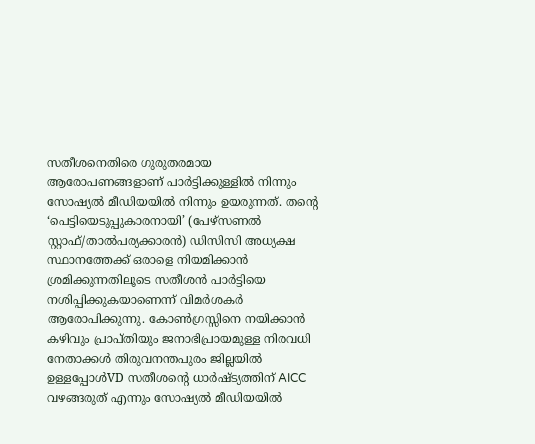സതീശനെതിരെ ഗുരുതരമായ ആരോപണങ്ങളാണ് പാർട്ടിക്കുള്ളിൽ നിന്നും സോഷ്യൽ മീഡിയയിൽ നിന്നും ഉയരുന്നത്. തൻ്റെ ‘പെട്ടിയെടുപ്പുകാരനായി’ (പേഴ്സണൽ സ്റ്റാഫ്/താൽപര്യക്കാരൻ) ഡിസിസി അധ്യക്ഷ സ്ഥാനത്തേക്ക് ഒരാളെ നിയമിക്കാൻ ശ്രമിക്കുന്നതിലൂടെ സതീശൻ പാർട്ടിയെ നശിപ്പിക്കുകയാണെന്ന് വിമർശകർ ആരോപിക്കുന്നു. കോൺഗ്രസ്സിനെ നയിക്കാൻ കഴിവും പ്രാപ്തിയും ജനാഭിപ്രായമുള്ള നിരവധി നേതാക്കൾ തിരുവനന്തപുരം ജില്ലയിൽ ഉള്ളപ്പോൾVD സതീശന്റെ ധാർഷ്ട്യത്തിന് AICC വഴങ്ങരുത് എന്നും സോഷ്യൽ മീഡിയയിൽ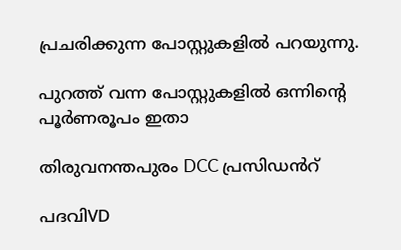പ്രചരിക്കുന്ന പോസ്റ്റുകളിൽ പറയുന്നു.

പുറത്ത് വന്ന പോസ്റ്റുകളിൽ ഒന്നിന്റെ പൂർണരൂപം ഇതാ

തിരുവനന്തപുരം DCC പ്രസിഡൻറ്

പദവിVD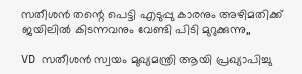സതീശൻ തന്റെ പെട്ടി എടുപ്പു കാരനും അഴിമതിക്ക് ജയിലിൽ കിടന്നവനും വേണ്ടി പിടി മുറുക്കുന്നു,,

VD സതീശൻ സ്വയം മുഖ്യമന്ത്രി ആയി പ്രഖ്യാപിച്ചു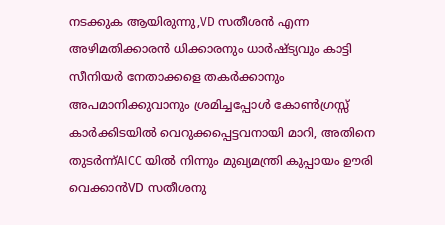നടക്കുക ആയിരുന്നു,VD സതീശൻ എന്ന അഴിമതിക്കാരൻ ധിക്കാരനും ധാർഷ്ട്യവും കാട്ടി സീനിയർ നേതാക്കളെ തകർക്കാനും അപമാനിക്കുവാനും ശ്രമിച്ചപ്പോൾ കോൺഗ്രസ്സ് കാർക്കിടയിൽ വെറുക്കപ്പെട്ടവനായി മാറി, അതിനെ തുടർന്ന്AICC യിൽ നിന്നും മുഖ്യമന്ത്രി കുപ്പായം ഊരി വെക്കാൻVD സതീശനു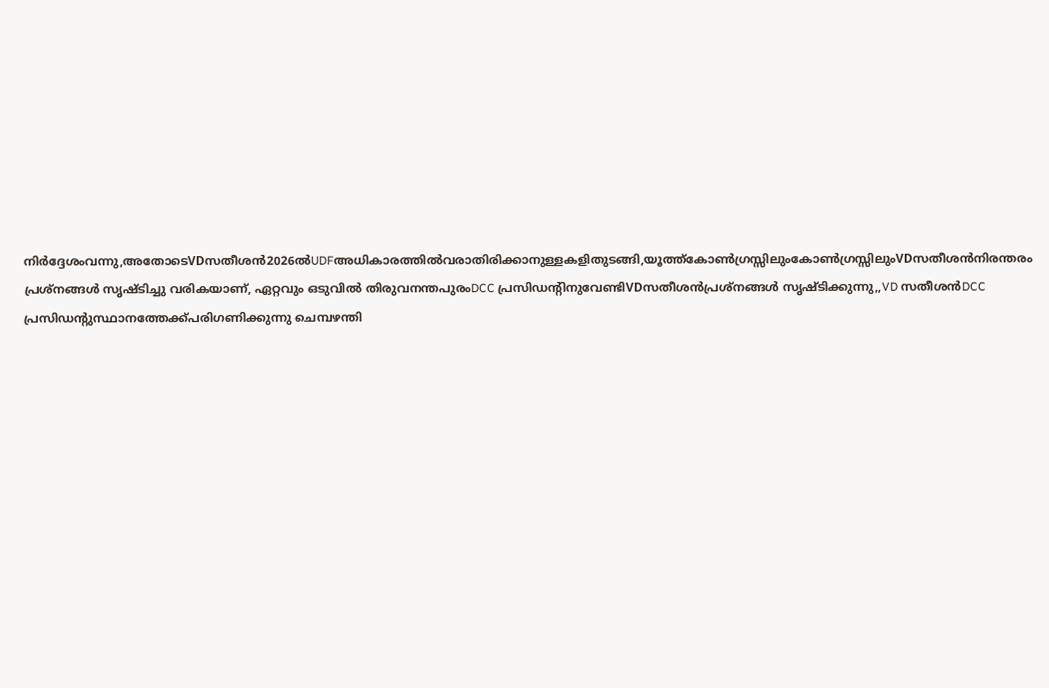നിർദ്ദേശംവന്നു,അതോടെVDസതീശൻ2026ൽUDFഅധികാരത്തിൽവരാതിരിക്കാനുള്ളകളിതുടങ്ങി,യൂത്ത്കോൺഗ്രസ്സിലുംകോൺഗ്രസ്സിലുംVDസതീശൻനിരന്തരം പ്രശ്നങ്ങൾ സൃഷ്ടിച്ചു വരികയാണ്, ഏറ്റവും ഒടുവിൽ തിരുവനന്തപുരംDCC പ്രസിഡന്റിനുവേണ്ടിVDസതീശൻപ്രശ്നങ്ങൾ സൃഷ്ടിക്കുന്നു,,VD സതീശൻDCC പ്രസിഡന്റുസ്ഥാനത്തേക്ക്പരിഗണിക്കുന്നു ചെമ്പഴന്തി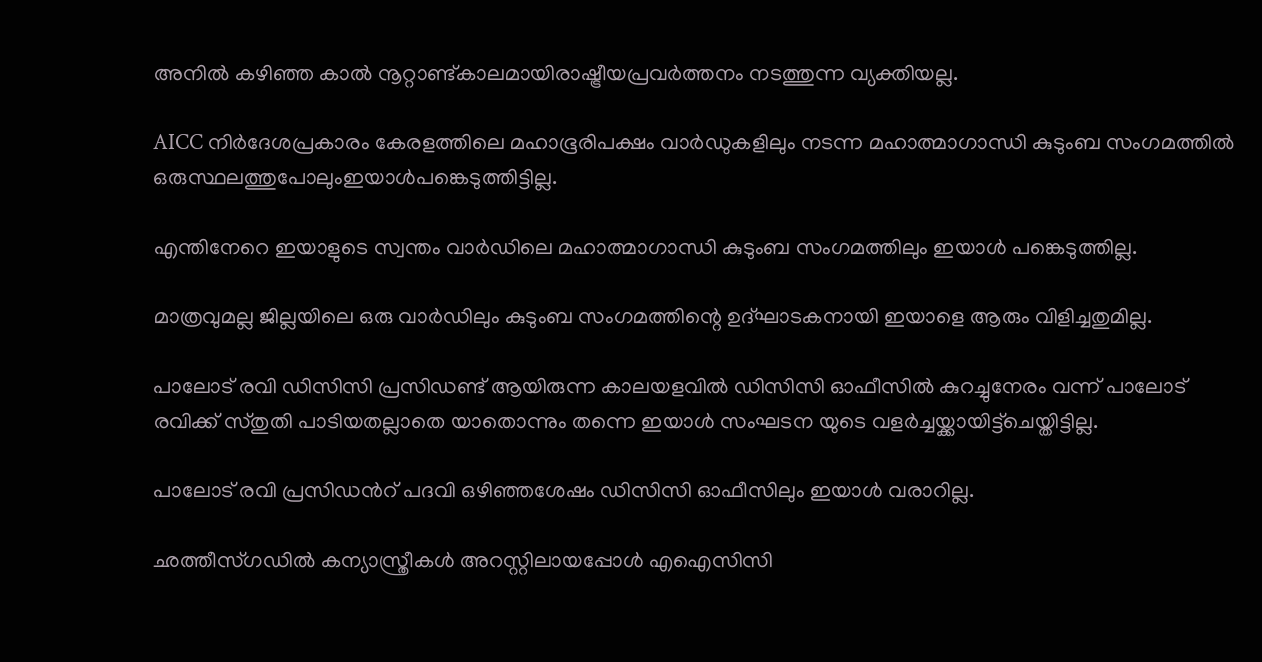അനിൽ കഴിഞ്ഞ കാൽ നൂറ്റാണ്ട്കാലമായിരാഷ്ട്രീയപ്രവർത്തനം നടത്തുന്ന വ്യക്തിയല്ല.

AICC നിർദേശപ്രകാരം കേരളത്തിലെ മഹാഭൂരിപക്ഷം വാർഡുകളിലും നടന്ന മഹാത്മാഗാന്ധി കുടുംബ സംഗമത്തിൽ ഒരുസ്ഥലത്തുപോലുംഇയാൾപങ്കെടുത്തിട്ടില്ല.

എന്തിനേറെ ഇയാളുടെ സ്വന്തം വാർഡിലെ മഹാത്മാഗാന്ധി കുടുംബ സംഗമത്തിലും ഇയാൾ പങ്കെടുത്തില്ല.

മാത്രവുമല്ല ജില്ലയിലെ ഒരു വാർഡിലും കുടുംബ സംഗമത്തിന്റെ ഉദ്ഘാടകനായി ഇയാളെ ആരും വിളിച്ചതുമില്ല.

പാലോട് രവി ഡിസിസി പ്രസിഡണ്ട് ആയിരുന്ന കാലയളവിൽ ഡിസിസി ഓഫീസിൽ കുറച്ചുനേരം വന്ന് പാലോട് രവിക്ക് സ്തുതി പാടിയതല്ലാതെ യാതൊന്നും തന്നെ ഇയാൾ സംഘടന യുടെ വളർച്ചയ്ക്കായിട്ട്ചെയ്തിട്ടില്ല.

പാലോട് രവി പ്രസിഡൻറ് പദവി ഒഴിഞ്ഞശേഷം ഡിസിസി ഓഫീസിലും ഇയാൾ വരാറില്ല.

ഛത്തീസ്ഗഡിൽ കന്യാസ്ത്രീകൾ അറസ്റ്റിലായപ്പോൾ എഐസിസി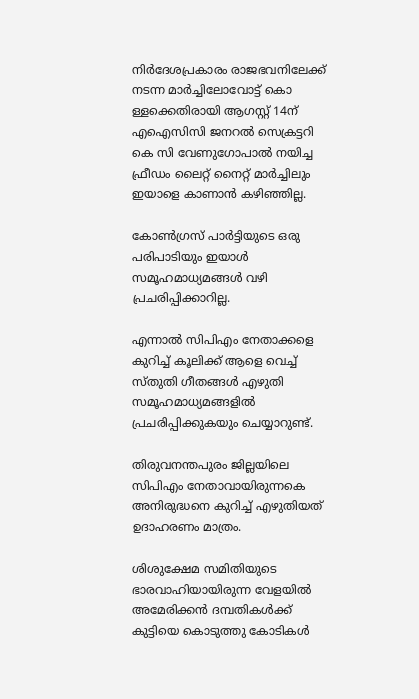നിർദേശപ്രകാരം രാജഭവനിലേക്ക് നടന്ന മാർച്ചിലോവോട്ട് കൊ ള്ളക്കെതിരായി ആഗസ്റ്റ് 14ന് എഐസിസി ജനറൽ സെക്രട്ടറി കെ സി വേണുഗോപാൽ നയിച്ച ഫ്രീഡം ലൈറ്റ് നൈറ്റ് മാർച്ചിലും ഇയാളെ കാണാൻ കഴിഞ്ഞില്ല.

കോൺഗ്രസ് പാർട്ടിയുടെ ഒരു പരിപാടിയും ഇയാൾ സമൂഹമാധ്യമങ്ങൾ വഴി പ്രചരിപ്പിക്കാറില്ല.

എന്നാൽ സിപിഎം നേതാക്കളെ കുറിച്ച് കൂലിക്ക് ആളെ വെച്ച് സ്തുതി ഗീതങ്ങൾ എഴുതി സമൂഹമാധ്യമങ്ങളിൽ പ്രചരിപ്പിക്കുകയും ചെയ്യാറുണ്ട്.

തിരുവനന്തപുരം ജില്ലയിലെ സിപിഎം നേതാവായിരുന്നകെ അനിരുദ്ധനെ കുറിച്ച് എഴുതിയത് ഉദാഹരണം മാത്രം.

ശിശുക്ഷേമ സമിതിയുടെ ഭാരവാഹിയായിരുന്ന വേളയിൽ അമേരിക്കൻ ദമ്പതികൾക്ക് കുട്ടിയെ കൊടുത്തു കോടികൾ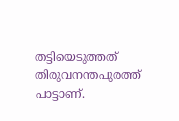തട്ടിയെടുത്തത് തിരുവനന്തപുരത്ത് പാട്ടാണ്.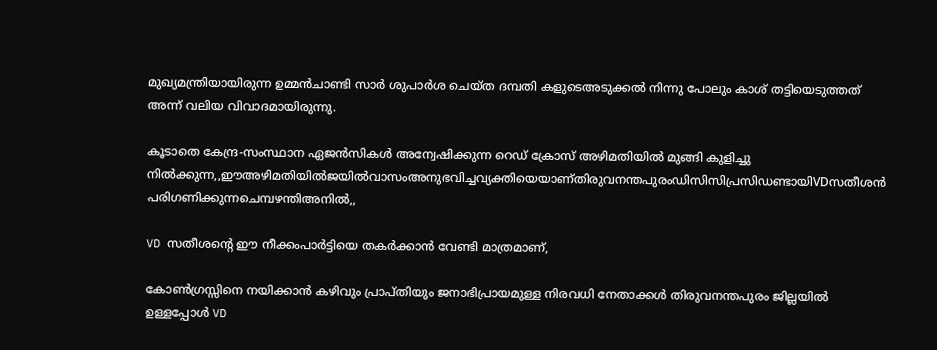മുഖ്യമന്ത്രിയായിരുന്ന ഉമ്മൻചാണ്ടി സാർ ശുപാർശ ചെയ്ത ദമ്പതി കളുടെഅടുക്കൽ നിന്നു പോലും കാശ് തട്ടിയെടുത്തത് അന്ന് വലിയ വിവാദമായിരുന്നു.

കൂടാതെ കേന്ദ്ര-സംസ്ഥാന ഏജൻസികൾ അന്വേഷിക്കുന്ന റെഡ് ക്രോസ് അഴിമതിയിൽ മുങ്ങി കുളിച്ചു നിൽക്കുന്ന,,ഈഅഴിമതിയിൽജയിൽവാസംഅനുഭവിച്ചവ്യക്തിയെയാണ്തിരുവനന്തപുരംഡിസിസിപ്രസിഡണ്ടായിVDസതീശൻ പരിഗണിക്കുന്നചെമ്പഴന്തിഅനിൽ,,

VD സതീശന്റെ ഈ നീക്കംപാർട്ടിയെ തകർക്കാൻ വേണ്ടി മാത്രമാണ്,

കോൺഗ്രസ്സിനെ നയിക്കാൻ കഴിവും പ്രാപ്തിയും ജനാഭിപ്രായമുള്ള നിരവധി നേതാക്കൾ തിരുവനന്തപുരം ജില്ലയിൽ ഉള്ളപ്പോൾ VD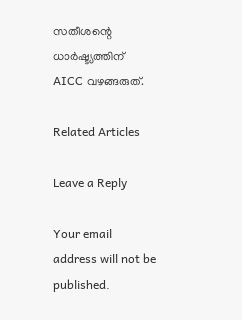സതീശന്റെ ധാർഷ്ട്യത്തിന് AICC വഴങ്ങരുത്.

Related Articles

Leave a Reply

Your email address will not be published.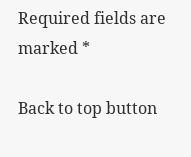Required fields are marked *

Back to top button